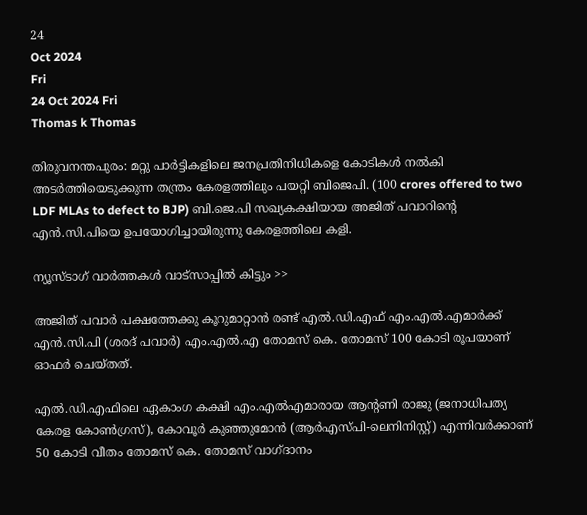24
Oct 2024
Fri
24 Oct 2024 Fri
Thomas k Thomas

തിരുവനന്തപുരം: മറ്റു പാര്‍ട്ടികളിലെ ജനപ്രതിനിധികളെ കോടികള്‍ നല്‍കി അടര്‍ത്തിയെടുക്കുന്ന തന്ത്രം കേരളത്തിലും പയറ്റി ബിജെപി. (100 crores offered to two LDF MLAs to defect to BJP) ബി.ജെ.പി സഖ്യകക്ഷിയായ അജിത് പവാറിന്റെ എന്‍.സി.പിയെ ഉപയോഗിച്ചായിരുന്നു കേരളത്തിലെ കളി.

ന്യൂസ്ടാഗ് വാര്‍ത്തകള്‍ വാട്‌സാപ്പില്‍ കിട്ടും >>

അജിത് പവാര്‍ പക്ഷത്തേക്കു കൂറുമാറ്റാന്‍ രണ്ട് എല്‍.ഡി.എഫ് എം.എല്‍.എമാര്‍ക്ക് എന്‍.സി.പി (ശരദ് പവാര്‍) എം.എല്‍.എ തോമസ് കെ. തോമസ് 100 കോടി രൂപയാണ് ഓഫര്‍ ചെയ്തത്.

എല്‍.ഡി.എഫിലെ ഏകാംഗ കക്ഷി എം.എല്‍എമാരായ ആന്റണി രാജു (ജനാധിപത്യ കേരള കോണ്‍ഗ്രസ്), കോവൂര്‍ കുഞ്ഞുമോന്‍ (ആര്‍എസ്പി-ലെനിനിസ്റ്റ്) എന്നിവര്‍ക്കാണ് 50 കോടി വീതം തോമസ് കെ. തോമസ് വാഗ്ദാനം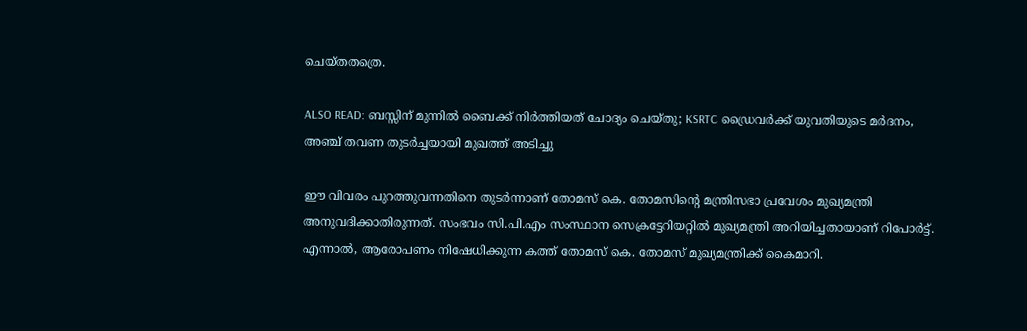ചെയ്തതത്രെ.

ALSO READ: ബസ്സിന് മുന്നിൽ ബൈക്ക് നിർത്തിയത് ചോദ്യം ചെയ്തു; KSRTC ഡ്രൈവർക്ക് യുവതിയുടെ മർദനം, അഞ്ച് തവണ തുടർച്ചയായി മുഖത്ത് അടിച്ചു

ഈ വിവരം പുറത്തുവന്നതിനെ തുടര്‍ന്നാണ് തോമസ് കെ. തോമസിന്റെ മന്ത്രിസഭാ പ്രവേശം മുഖ്യമന്ത്രി അനുവദിക്കാതിരുന്നത്. സംഭവം സി.പി.എം സംസ്ഥാന സെക്രട്ടേറിയറ്റില്‍ മുഖ്യമന്ത്രി അറിയിച്ചതായാണ് റിപോര്‍ട്ട്. എന്നാല്‍, ആരോപണം നിഷേധിക്കുന്ന കത്ത് തോമസ് കെ. തോമസ് മുഖ്യമന്ത്രിക്ക് കൈമാറി.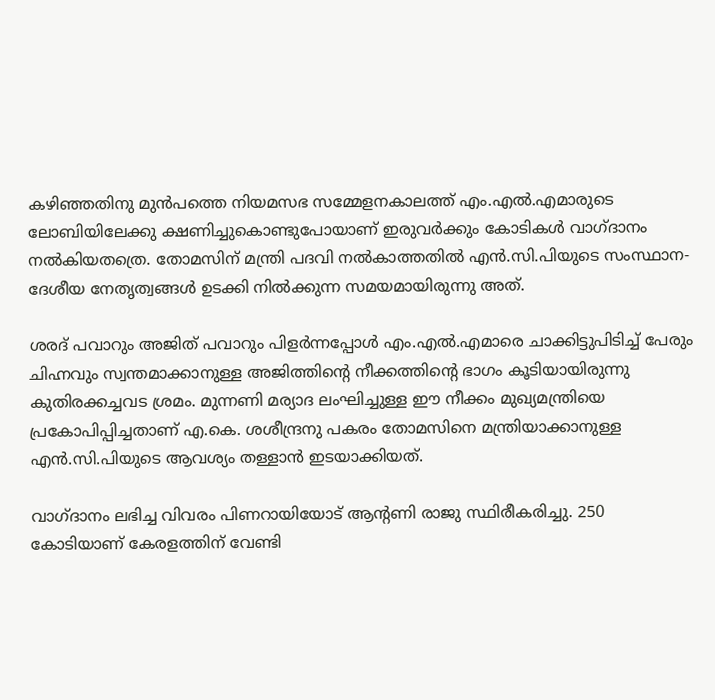കഴിഞ്ഞതിനു മുന്‍പത്തെ നിയമസഭ സമ്മേളനകാലത്ത് എം.എല്‍.എമാരുടെ ലോബിയിലേക്കു ക്ഷണിച്ചുകൊണ്ടുപോയാണ് ഇരുവര്‍ക്കും കോടികള്‍ വാഗ്ദാനം നല്‍കിയതത്രെ. തോമസിന് മന്ത്രി പദവി നല്‍കാത്തതില്‍ എന്‍.സി.പിയുടെ സംസ്ഥാന-ദേശീയ നേതൃത്വങ്ങള്‍ ഉടക്കി നില്‍ക്കുന്ന സമയമായിരുന്നു അത്.

ശരദ് പവാറും അജിത് പവാറും പിളര്‍ന്നപ്പോള്‍ എം.എല്‍.എമാരെ ചാക്കിട്ടുപിടിച്ച് പേരും ചിഹ്നവും സ്വന്തമാക്കാനുള്ള അജിത്തിന്റെ നീക്കത്തിന്റെ ഭാഗം കൂടിയായിരുന്നു കുതിരക്കച്ചവട ശ്രമം. മുന്നണി മര്യാദ ലംഘിച്ചുള്ള ഈ നീക്കം മുഖ്യമന്ത്രിയെ പ്രകോപിപ്പിച്ചതാണ് എ.കെ. ശശീന്ദ്രനു പകരം തോമസിനെ മന്ത്രിയാക്കാനുള്ള എന്‍.സി.പിയുടെ ആവശ്യം തള്ളാന്‍ ഇടയാക്കിയത്.

വാഗ്ദാനം ലഭിച്ച വിവരം പിണറായിയോട് ആന്റണി രാജു സ്ഥിരീകരിച്ചു. 250 കോടിയാണ് കേരളത്തിന് വേണ്ടി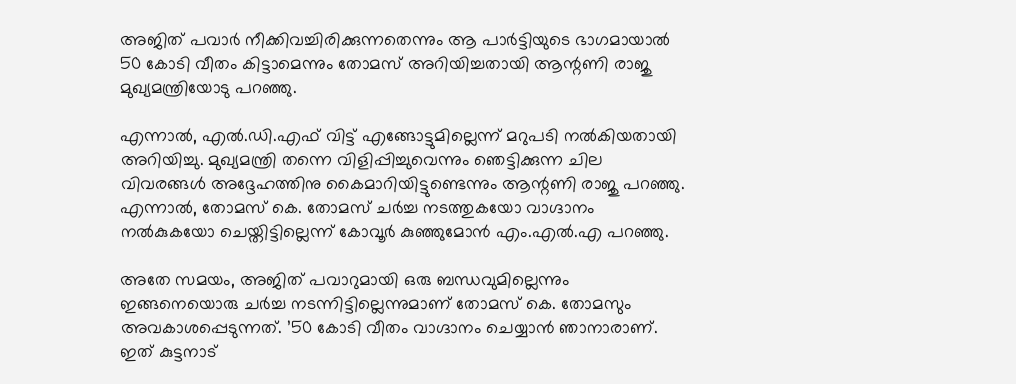അജിത് പവാര്‍ നീക്കിവച്ചിരിക്കുന്നതെന്നും ആ പാര്‍ട്ടിയുടെ ഭാഗമായാല്‍ 50 കോടി വീതം കിട്ടാമെന്നും തോമസ് അറിയിച്ചതായി ആന്റണി രാജു മുഖ്യമന്ത്രിയോടു പറഞ്ഞു.

എന്നാല്‍, എല്‍.ഡി.എഫ് വിട്ട് എങ്ങോട്ടുമില്ലെന്ന് മറുപടി നല്‍കിയതായി അറിയിച്ചു. മുഖ്യമന്ത്രി തന്നെ വിളിപ്പിച്ചുവെന്നും ഞെട്ടിക്കുന്ന ചില വിവരങ്ങള്‍ അദ്ദേഹത്തിനു കൈമാറിയിട്ടുണ്ടെന്നും ആന്റണി രാജു പറഞ്ഞു. എന്നാല്‍, തോമസ് കെ. തോമസ് ചര്‍ച്ച നടത്തുകയോ വാഗ്ദാനം നല്‍കുകയോ ചെയ്തിട്ടില്ലെന്ന് കോവൂര്‍ കുഞ്ഞുമോന്‍ എം.എല്‍.എ പറഞ്ഞു.

അതേ സമയം, അജിത് പവാറുമായി ഒരു ബന്ധവുമില്ലെന്നും ഇങ്ങനെയൊരു ചര്‍ച്ച നടന്നിട്ടില്ലെന്നുമാണ് തോമസ് കെ. തോമസും അവകാശപ്പെടുന്നത്. ’50 കോടി വീതം വാഗ്ദാനം ചെയ്യാന്‍ ഞാനാരാണ്. ഇത് കുട്ടനാട്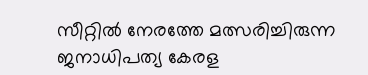സീറ്റില്‍ നേരത്തേ മത്സരിച്ചിരുന്ന ജനാധിപത്യ കേരള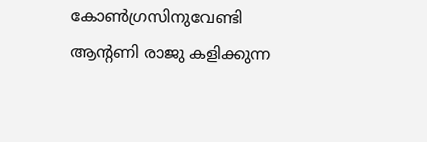കോണ്‍ഗ്രസിനുവേണ്ടി ആന്റണി രാജു കളിക്കുന്ന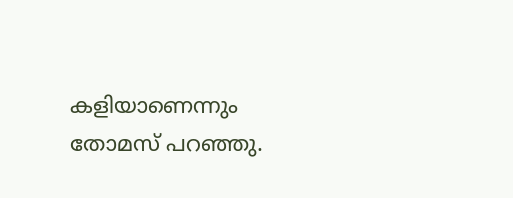കളിയാണെന്നും തോമസ് പറഞ്ഞു.